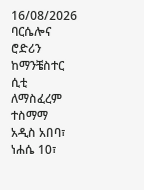16/08/2026
ባርሴሎና ሮድሪን ከማንቼስተር ሲቲ ለማስፈረም ተስማማ
አዲስ አበባ፣ ነሐሴ 10፣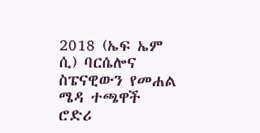2018 (ኤፍ ኤም ሲ) ባርሴሎና ስፔናዊውን የመሐል ሜዳ ተጫዋች ሮድሪ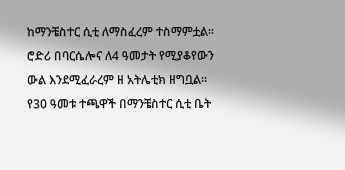ከማንቼስተር ሲቲ ለማስፈረም ተስማምቷል።
ሮድሪ በባርሴሎና ለ4 ዓመታት የሚያቆየውን ውል እንደሚፈራረም ዘ አትሌቲክ ዘግቧል።
የ30 ዓመቱ ተጫዋች በማንቼስተር ሲቲ ቤት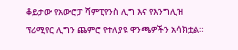ቆይታው የአውሮፓ ሻምፒየንስ ሊግ እና የእንግሊዝ ፕሪሚየር ሊግን ጨምሮ የተለያዩ ዋንጫዎችን አሳክቷል።